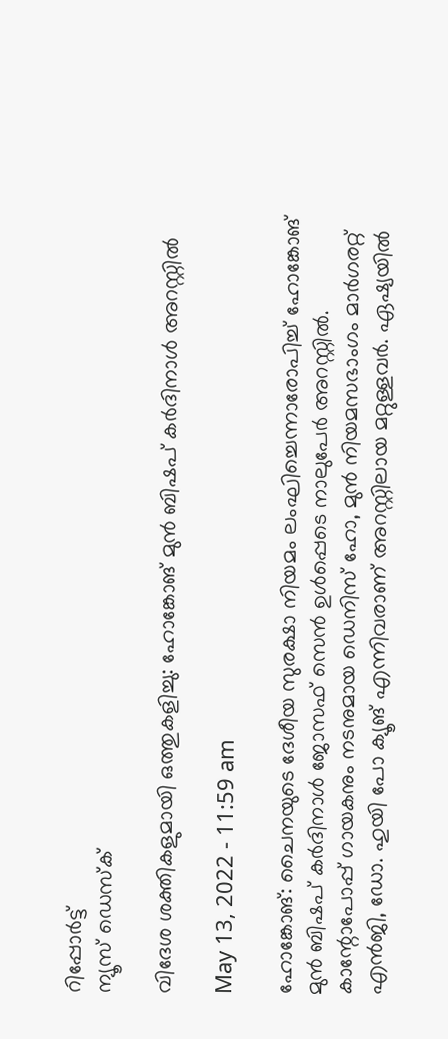റിപ്പോര്‍ട്ട്
ന്യൂസ് ഡെസ്ക്

വിദേശ ശക്തികളുമായി ഒത്തുകളിച്ചു: ഹോങ്കോങ് മുന്‍ ബിഷപ് കര്‍ദിനാള്‍ അറസ്റ്റില്‍

May 13, 2022 - 11:59 am

ഹോങ്കോങ്: ചൈനയുടെ ദേശീയ സുരക്ഷാ നിയമം ലംഘിച്ചെന്നാരോപിച്ച് ഹോങ്കോങ് മുന്‍ ബിഷപ് കര്‍ദിനാള്‍ ജോസഫ് സെന്‍ ഉള്‍പ്പെടെ നാലുപേര്‍ അറസ്റ്റില്‍. കാന്റോപോപ്പ് ഗായകനും നടനുമായ ഡെനിസ് ഹോ, മുന്‍ നിയമസഭാംഗം മാര്‍ഗരറ്റ് എന്‍ജി, ഡോ. ഹുയി പോ ക്യൂങ് എന്നിവരാണ് അറസ്റ്റിലായ മറ്റുള്ളവര്‍. ഏഷ്യയില്‍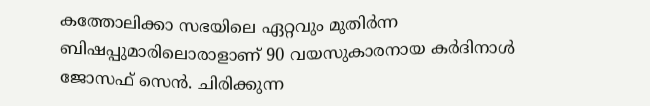കത്തോലിക്കാ സഭയിലെ ഏറ്റവും മുതിര്‍ന്ന ബിഷപ്പുമാരിലൊരാളാണ് 90 വയസുകാരനായ കര്‍ദിനാള്‍ ജോസഫ് സെന്‍. ചിരിക്കുന്ന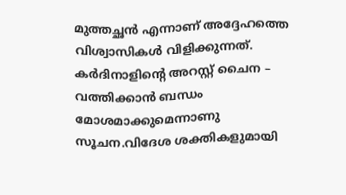മുത്തച്ഛന്‍ എന്നാണ് അദ്ദേഹത്തെ വിശ്വാസികള്‍ വിളിക്കുന്നത്. കര്‍ദിനാളിന്റെ അറസ്റ്റ് ചൈന – വത്തിക്കാന്‍ ബന്ധം മോശമാക്കുമെന്നാണു സൂചന.വിദേശ ശക്തികളുമായി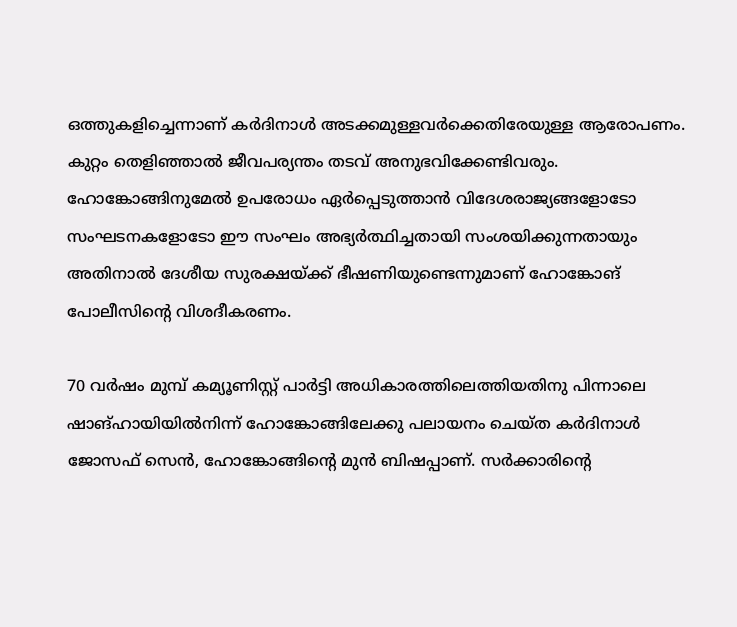ഒത്തുകളിച്ചെന്നാണ് കര്‍ദിനാള്‍ അടക്കമുള്ളവര്‍ക്കെതിരേയുള്ള ആരോപണം. കുറ്റം തെളിഞ്ഞാല്‍ ജീവപര്യന്തം തടവ് അനുഭവിക്കേണ്ടിവരും. ഹോങ്കോങ്ങിനുമേല്‍ ഉപരോധം ഏര്‍പ്പെടുത്താന്‍ വിദേശരാജ്യങ്ങളോടോ സംഘടനകളോടോ ഈ സംഘം അഭ്യര്‍ത്ഥിച്ചതായി സംശയിക്കുന്നതായും അതിനാല്‍ ദേശീയ സുരക്ഷയ്ക്ക് ഭീഷണിയുണ്ടെന്നുമാണ് ഹോങ്കോങ് പോലീസിന്റെ വിശദീകരണം.

70 വര്‍ഷം മുമ്പ് കമ്യൂണിസ്റ്റ് പാര്‍ട്ടി അധികാരത്തിലെത്തിയതിനു പിന്നാലെ ഷാങ്ഹായിയില്‍നിന്ന് ഹോങ്കോങ്ങിലേക്കു പലായനം ചെയ്ത കര്‍ദിനാള്‍ ജോസഫ് സെന്‍, ഹോങ്കോങ്ങിന്റെ മുന്‍ ബിഷപ്പാണ്. സര്‍ക്കാരിന്റെ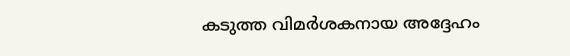കടുത്ത വിമര്‍ശകനായ അദ്ദേഹം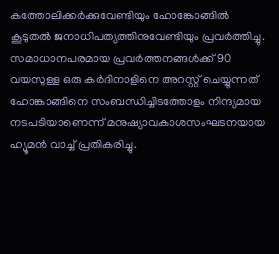കത്തോലിക്കര്‍ക്കുവേണ്ടിയും ഹോങ്കോങ്ങില്‍ കൂടുതല്‍ ജനാധിപത്യത്തിനുവേണ്ടിയും പ്രവര്‍ത്തിച്ചു.
സമാധാനപരമായ പ്രവര്‍ത്തനങ്ങള്‍ക്ക് 90 വയസുള്ള ഒരു കര്‍ദിനാളിനെ അറസ്റ്റ് ചെയ്യുന്നത് ഹോങ്കാങ്ങിനെ സംബന്ധിച്ചിടത്തോളം നിന്ദ്യമായ നടപടിയാണെന്ന് മനുഷ്യാവകാശസംഘടനയായ ഹ്യൂമന്‍ വാച്ച് പ്രതികരിച്ചു.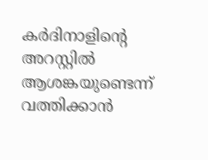കര്‍ദിനാളിന്റെ അറസ്റ്റില്‍ ആശങ്കയുണ്ടെന്ന് വത്തിക്കാന്‍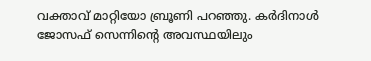വക്താവ് മാറ്റിയോ ബ്രൂണി പറഞ്ഞു. കര്‍ദിനാള്‍ ജോസഫ് സെന്നിന്റെ അവസ്ഥയിലും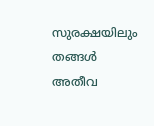സുരക്ഷയിലും തങ്ങള്‍ അതീവ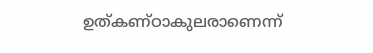ഉത്കണ്ഠാകുലരാണെന്ന്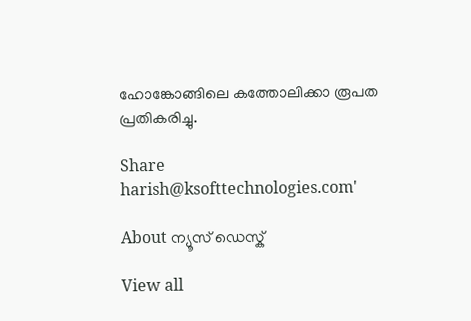ഹോങ്കോങ്ങിലെ കത്തോലിക്കാ രൂപത പ്രതികരിച്ചു.

Share
harish@ksofttechnologies.com'

About ന്യൂസ് ഡെസ്ക്

View all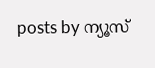posts by ന്യൂസ്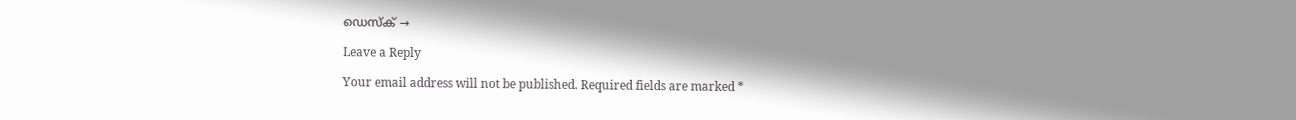ഡെസ്ക് →

Leave a Reply

Your email address will not be published. Required fields are marked *